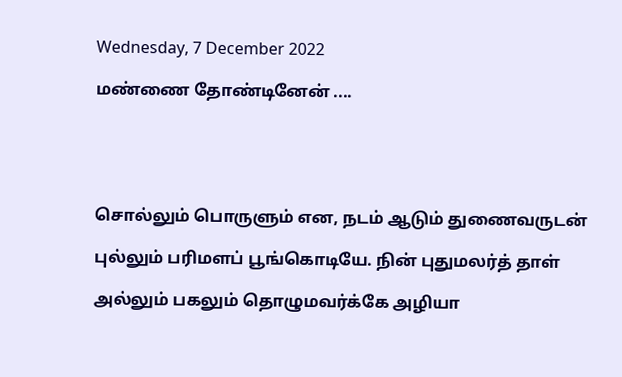Wednesday, 7 December 2022

மண்ணை தோண்டினேன் ....





சொல்லும் பொருளும் என, நடம் ஆடும் துணைவருடன்

புல்லும் பரிமளப் பூங்கொடியே. நின் புதுமலர்த் தாள்

அல்லும் பகலும் தொழுமவர்க்கே அழியா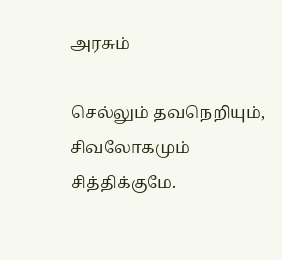அரசும்

செல்லும் தவநெறியும், சிவலோகமும் சித்திக்குமே.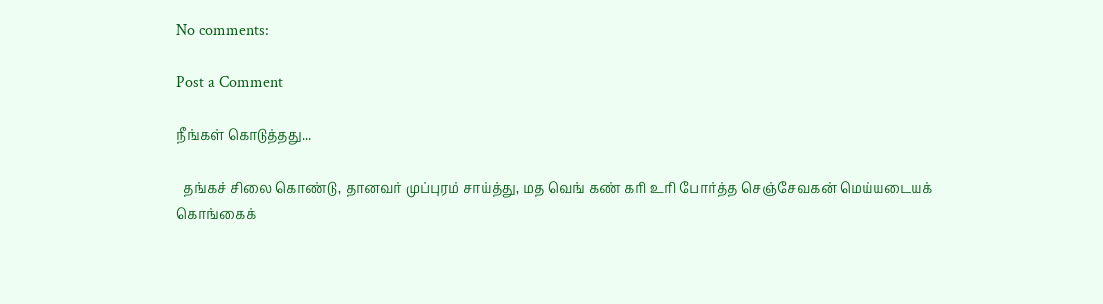No comments:

Post a Comment

நீங்கள் கொடுத்தது...

  தங்கச் சிலை கொண்டு, தானவர் முப்புரம் சாய்த்து, மத வெங் கண் கரி உரி போர்த்த செஞ்சேவகன் மெய்யடையக் கொங்கைக்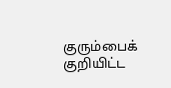குரும்பைக் குறியிட்ட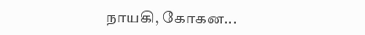நாயகி, கோகன...